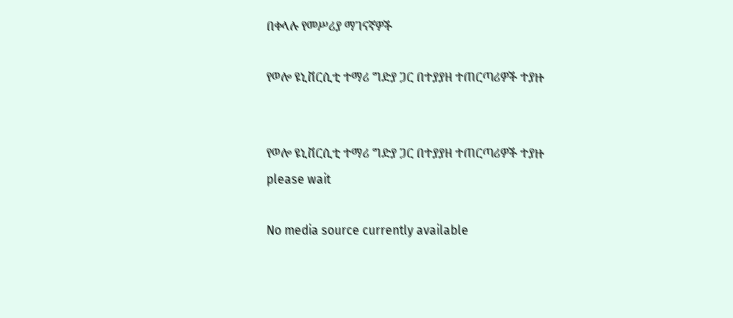በቀላሉ የመሥሪያ ማገናኛዎች

የወሎ ዩኒቨርሲቲ ተማሪ ግድያ ጋር በተያያዘ ተጠርጣሪዎች ተያዙ


የወሎ ዩኒቨርሲቲ ተማሪ ግድያ ጋር በተያያዘ ተጠርጣሪዎች ተያዙ
please wait

No media source currently available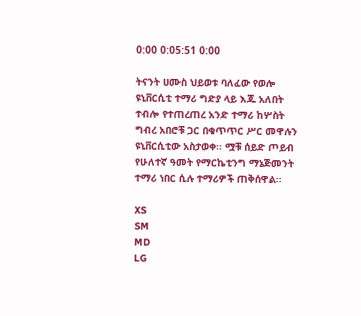0:00 0:05:51 0:00

ትናንት ሀሙስ ህይወቱ ባለፈው የወሎ ዩኒቨርሲቲ ተማሪ ግድያ ላይ እጁ አለበት ተብሎ የተጠረጠረ አንድ ተማሪ ከሦስት ግብረ አበሮቹ ጋር በቁጥጥር ሥር መዋሉን ዩኒቨርሲቲው አስታወቀ፡፡ ሟቹ ሰይድ ጦይብ የሁለተኛ ዓመት የማርኬቲንግ ማኔጅመንት ተማሪ ነበር ሲሉ ተማሪዎች ጠቅሰዋል፡፡

XS
SM
MD
LG